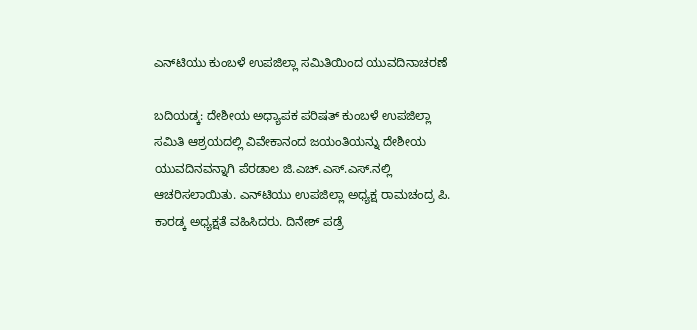ಎನ್‌ಟಿಯು ಕುಂಬಳೆ ಉಪಜಿಲ್ಲಾ ಸಮಿತಿಯಿಂದ ಯುವದಿನಾಚರಣೆ

ಬದಿಯಡ್ಕ: ದೇಶೀಯ ಅಧ್ಯಾಪಕ ಪರಿಷತ್ ಕುಂಬಳೆ ಉಪಜಿಲ್ಲಾ ಸಮಿತಿ ಆಶ್ರಯದಲ್ಲಿ ವಿವೇಕಾನಂದ ಜಯಂತಿಯನ್ನು ದೇಶೀಯ ಯುವದಿನವನ್ನಾಗಿ ಪೆರಡಾಲ ಜಿ.ಎಚ್.ಎಸ್.ಎಸ್.ನಲ್ಲಿ ಆಚರಿಸಲಾಯಿತು. ಎನ್‌ಟಿಯು ಉಪಜಿಲ್ಲಾ ಅಧ್ಯಕ್ಷ ರಾಮಚಂದ್ರ ಪಿ. ಕಾರಡ್ಕ ಅಧ್ಯಕ್ಷತೆ ವಹಿಸಿದರು. ದಿನೇಶ್ ಪಡ್ರೆ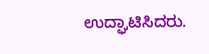ಉದ್ಘಾಟಿಸಿದರು.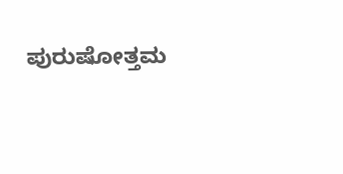ಪುರುಷೋತ್ತಮ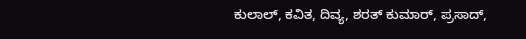ಕುಲಾಲ್, ಕವಿತ, ದಿವ್ಯ, ಶರತ್ ಕುಮಾರ್, ಪ್ರಸಾದ್,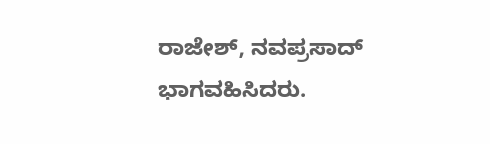ರಾಜೇಶ್, ನವಪ್ರಸಾದ್ ಭಾಗವಹಿಸಿದರು.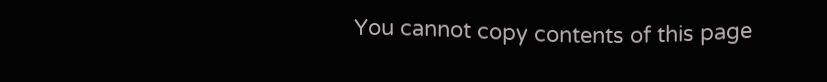You cannot copy contents of this page